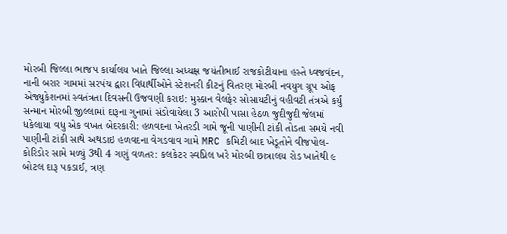મોરબી જિલ્લા ભાજપ કાર્યાલય ખાતે જિલ્લા અધ્યક્ષ જયંતીભાઈ રાજકોટીયાના હસ્તે ધ્વજવંદન, નાની બરાર ગામમાં સરપંચ દ્વારા વિદ્યાર્થીઓને સ્ટેશનરી કીટનું વિતરણ મોરબી નવયુગ ગ્રૂપ ઓફ એજ્યુકેશનમાં સ્વતંત્રતા દિવસની ઉજવણી કરાઇ: મુસ્કાન વેલફેર સોસાયટીનું વહીવટી તંત્રએ કર્યું સન્માન મોરબી જીલ્લામાં દારૂના ગુનામાં સંડોવાયેલા 3 આરોપી પાસા હેઠળ જુદીજુદી જેલમાં ધકેલાયા વધુ એક વખત બેદરકારી: હળવદના ખેતરડી ગામે જૂની પાણીની ટાંકી તોડતા સમયે નવી પાણીની ટાંકી સાથે અથડાઇ હળવદના વેગડવાવ ગામે MRC કમિટી બાદ ખેડૂતોને વીજપોલ-કોરિડોર સામે મળ્યું 3થી 4 ગણું વળતર: કલકેટર સ્વપ્નિલ ખરે મોરબી છાત્રાલય રોડ ખાતેથી ૯ બોટલ દારૂ પકડાઈ, ત્રણ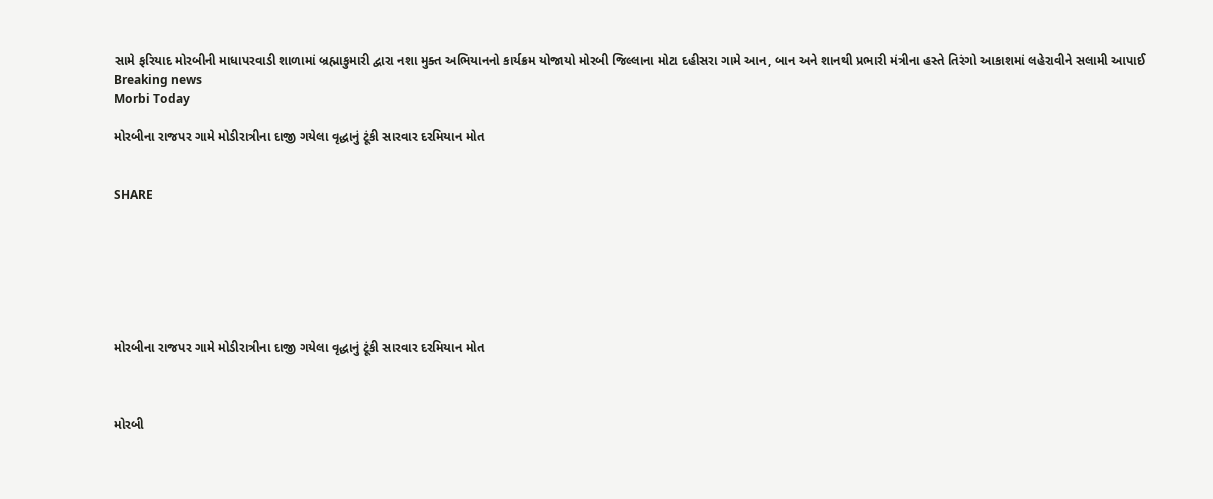સામે ફરિયાદ મોરબીની માધાપરવાડી શાળામાં બ્રહ્માકુમારી દ્વારા નશા મુક્ત અભિયાનનો કાર્યક્રમ યોજાયો મોરબી જિલ્લાના મોટા દહીસરા ગામે આન, બાન અને શાનથી પ્રભારી મંત્રીના હસ્તે તિરંગો આકાશમાં લહેરાવીને સલામી આપાઈ
Breaking news
Morbi Today

મોરબીના રાજપર ગામે મોડીરાત્રીના દાજી ગયેલા વૃદ્ધાનું ટૂંકી સારવાર દરમિયાન મોત


SHARE







મોરબીના રાજપર ગામે મોડીરાત્રીના દાજી ગયેલા વૃદ્ધાનું ટૂંકી સારવાર દરમિયાન મોત



મોરબી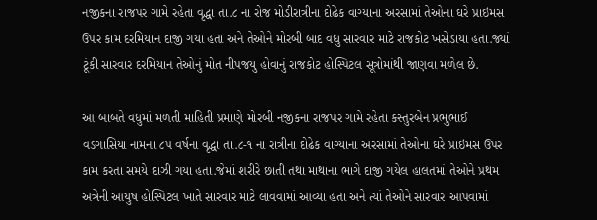નજીકના રાજપર ગામે રહેતા વૃદ્ધા તા.૮ ના રોજ મોડીરાત્રીના દોઢેક વાગ્યાના અરસામાં તેઓના ઘરે પ્રાઇમસ ઉપર કામ દરમિયાન દાજી ગયા હતા અને તેઓને મોરબી બાદ વધુ સારવાર માટે રાજકોટ ખસેડાયા હતા.જ્યાં ટૂંકી સારવાર દરમિયાન તેઓનું મોત નીપજયુ હોવાનું રાજકોટ હોસ્પિટલ સૂત્રોમાંથી જાણવા મળેલ છે.

આ બાબતે વધુમાં મળતી માહિતી પ્રમાણે મોરબી નજીકના રાજપર ગામે રહેતા કસ્તુરબેન પ્રભુભાઈ વડગાસિયા નામના ૮૫ વર્ષના વૃદ્ધા તા.૮-૧ ના રાત્રીના દોઢેક વાગ્યાના અરસામાં તેઓના ઘરે પ્રાઇમસ ઉપર કામ કરતા સમયે દાઝી ગયા હતા.જેમાં શરીરે છાતી તથા માથાના ભાગે દાજી ગયેલ હાલતમાં તેઓને પ્રથમ અત્રેની આયુષ હોસ્પિટલ ખાતે સારવાર માટે લાવવામાં આવ્યા હતા અને ત્યાં તેઓને સારવાર આપવામાં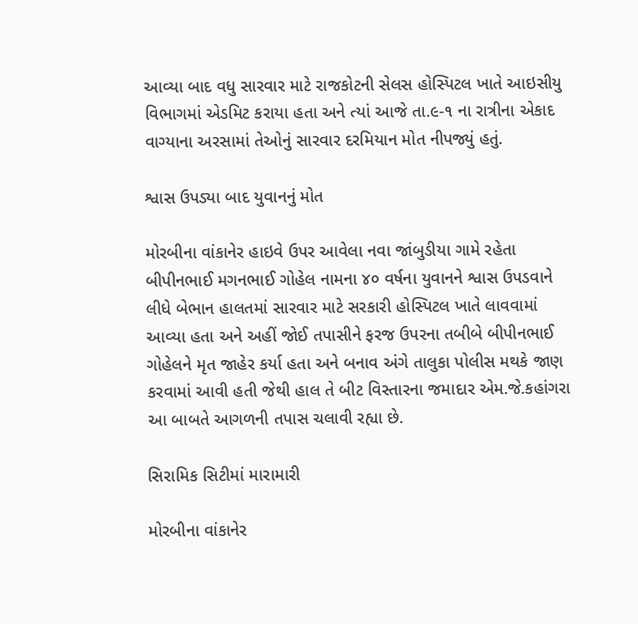આવ્યા બાદ વધુ સારવાર માટે રાજકોટની સેલસ હોસ્પિટલ ખાતે આઇસીયુ વિભાગમાં એડમિટ કરાયા હતા અને ત્યાં આજે તા.૯-૧ ના રાત્રીના એકાદ વાગ્યાના અરસામાં તેઓનું સારવાર દરમિયાન મોત નીપજ્યું હતું.

શ્વાસ ઉપડ્યા બાદ યુવાનનું મોત

મોરબીના વાંકાનેર હાઇવે ઉપર આવેલા નવા જાંબુડીયા ગામે રહેતા બીપીનભાઈ મગનભાઈ ગોહેલ નામના ૪૦ વર્ષના યુવાનને શ્વાસ ઉપડવાને લીધે બેભાન હાલતમાં સારવાર માટે સરકારી હોસ્પિટલ ખાતે લાવવામાં આવ્યા હતા અને અહીં જોઈ તપાસીને ફરજ ઉપરના તબીબે બીપીનભાઈ ગોહેલને મૃત જાહેર કર્યા હતા અને બનાવ અંગે તાલુકા પોલીસ મથકે જાણ કરવામાં આવી હતી જેથી હાલ તે બીટ વિસ્તારના જમાદાર એમ.જે.કહાંગરા આ બાબતે આગળની તપાસ ચલાવી રહ્યા છે.

સિરામિક સિટીમાં મારામારી

મોરબીના વાંકાનેર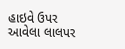હાઇવે ઉપર આવેલા લાલપર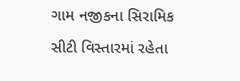ગામ નજીકના સિરામિક સીટી વિસ્તારમાં રહેતા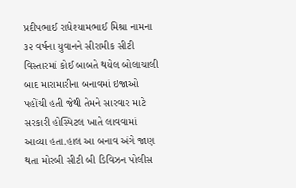પ્રદીપભાઈ રાધેશ્યામભાઈ મિશ્રા નામના ૩૨ વર્ષના યુવાનને સીરામીક સીટી વિસ્તારમાં કોઈ બાબતે થયેલ બોલાચાલી બાદ મારામારીના બનાવમાં ઇજાઓ પહોંચી હતી જેથી તેમને સારવાર માટે સરકારી હોસ્પિટલ ખાતે લાવવામાં આવ્યા હતા.હાલ આ બનાવ અંગે જાણ થતા મોરબી સીટી બી ડિવિઝન પોલીસ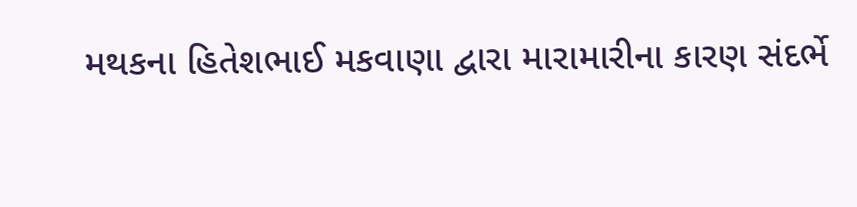મથકના હિતેશભાઈ મકવાણા દ્વારા મારામારીના કારણ સંદર્ભે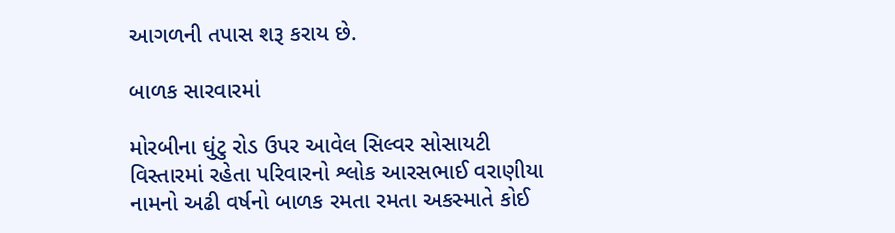આગળની તપાસ શરૂ કરાય છે.

બાળક સારવારમાં

મોરબીના ઘુંટુ રોડ ઉપર આવેલ સિલ્વર સોસાયટી વિસ્તારમાં રહેતા પરિવારનો શ્લોક આરસભાઈ વરાણીયા નામનો અઢી વર્ષનો બાળક રમતા રમતા અકસ્માતે કોઈ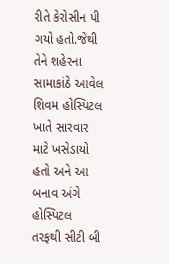રીતે કેરોસીન પી ગયો હતો.જેથી તેને શહેરના સામાકાંઠે આવેલ શિવમ હોસ્પિટલ ખાતે સારવાર માટે ખસેડાયો હતો અને આ બનાવ અંગે હોસ્પિટલ તરફથી સીટી બી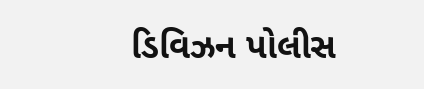ડિવિઝન પોલીસ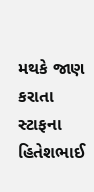મથકે જાણ કરાતા સ્ટાફના હિતેશભાઈ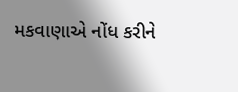મકવાણાએ નોંધ કરીને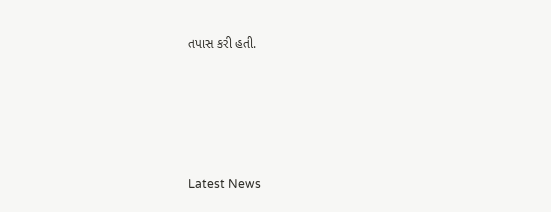તપાસ કરી હતી.






Latest News